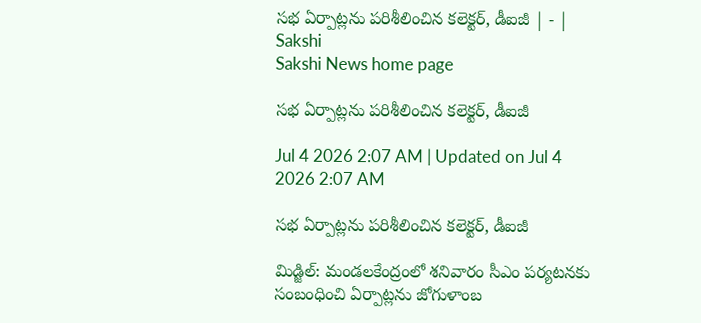సభ ఏర్పాట్లను పరిశీలించిన కలెక్టర్‌, డీఐజీ | - | Sakshi
Sakshi News home page

సభ ఏర్పాట్లను పరిశీలించిన కలెక్టర్‌, డీఐజీ

Jul 4 2026 2:07 AM | Updated on Jul 4 2026 2:07 AM

సభ ఏర్పాట్లను పరిశీలించిన కలెక్టర్‌, డీఐజీ

మిడ్జిల్‌: మండలకేంద్రంలో శనివారం సీఎం పర్యటనకు సంబంధించి ఏర్పాట్లను జోగుళాంబ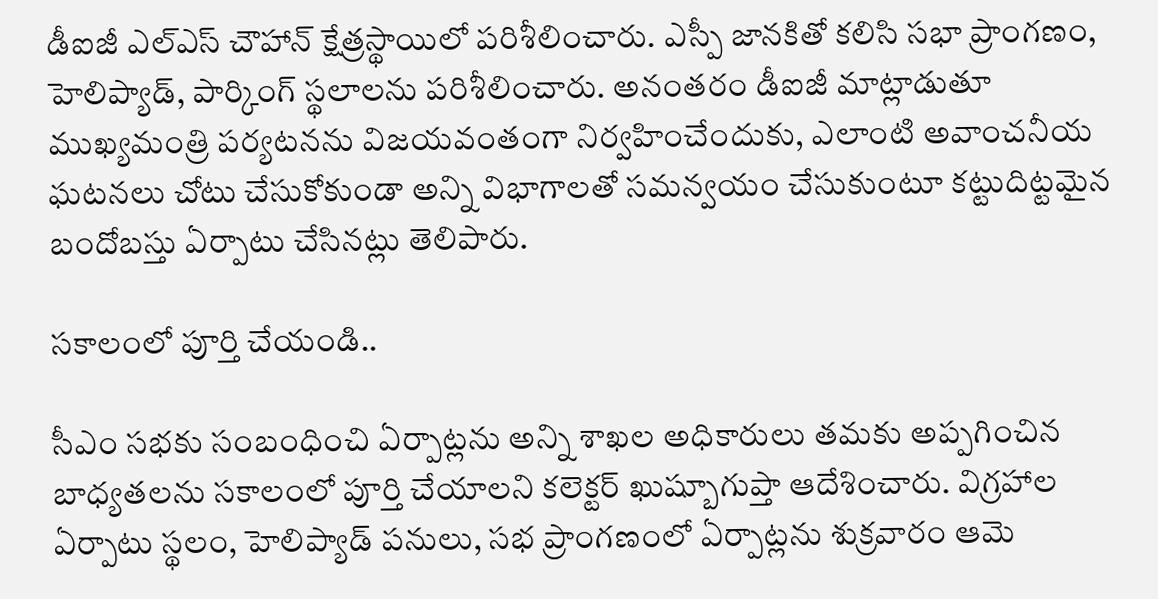డీఐజీ ఎల్‌ఎస్‌ చౌహాన్‌ క్షేత్రస్థాయిలో పరిశీలించారు. ఎస్పీ జానకితో కలిసి సభా ప్రాంగణం, హెలిప్యాడ్‌, పార్కింగ్‌ స్థలాలను పరిశీలించారు. అనంతరం డీఐజీ మాట్లాడుతూ ముఖ్యమంత్రి పర్యటనను విజయవంతంగా నిర్వహించేందుకు, ఎలాంటి అవాంచనీయ ఘటనలు చోటు చేసుకోకుండా అన్ని విభాగాలతో సమన్వయం చేసుకుంటూ కట్టుదిట్టమైన బందోబస్తు ఏర్పాటు చేసినట్లు తెలిపారు.

సకాలంలో పూర్తి చేయండి..

సీఎం సభకు సంబంధించి ఏర్పాట్లను అన్ని శాఖల అధికారులు తమకు అప్పగించిన బాధ్యతలను సకాలంలో పూర్తి చేయాలని కలెక్టర్‌ ఖుష్బూగుప్తా ఆదేశించారు. విగ్రహాల ఏర్పాటు స్థలం, హెలిప్యాడ్‌ పనులు, సభ ప్రాంగణంలో ఏర్పాట్లను శుక్రవారం ఆమె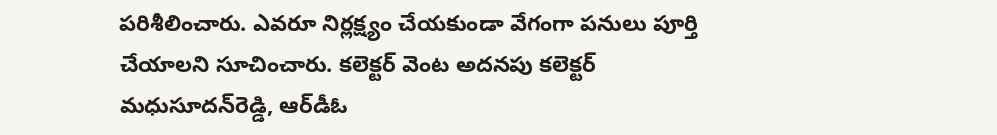పరిశీలించారు. ఎవరూ నిర్లక్ష్యం చేయకుండా వేగంగా పనులు పూర్తి చేయాలని సూచించారు. కలెక్టర్‌ వెంట అదనపు కలెక్టర్‌ మధుసూదన్‌రెడ్డి, ఆర్‌డీఓ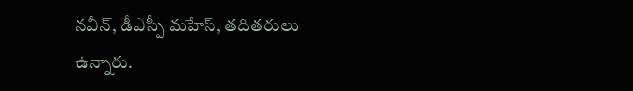నవీన్‌, డీఎస్పీ మహేస్‌, తదితరులు ఉన్నారు.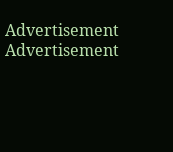Advertisement
Advertisement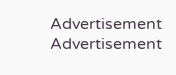Advertisement
Advertisement